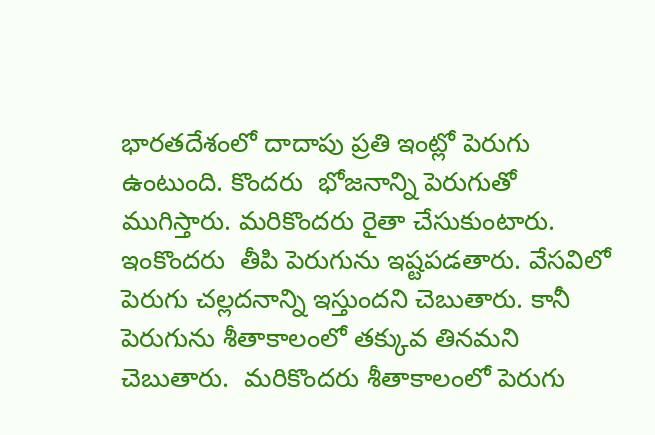భారతదేశంలో దాదాపు ప్రతి ఇంట్లో పెరుగు ఉంటుంది. కొందరు  భోజనాన్ని పెరుగుతో ముగిస్తారు. మరికొందరు రైతా చేసుకుంటారు.  ఇంకొందరు  తీపి పెరుగును ఇష్టపడతారు. వేసవిలో పెరుగు చల్లదనాన్ని ఇస్తుందని చెబుతారు. కానీ పెరుగును శీతాకాలంలో తక్కువ తినమని చెబుతారు.  మరికొందరు శీతాకాలంలో పెరుగు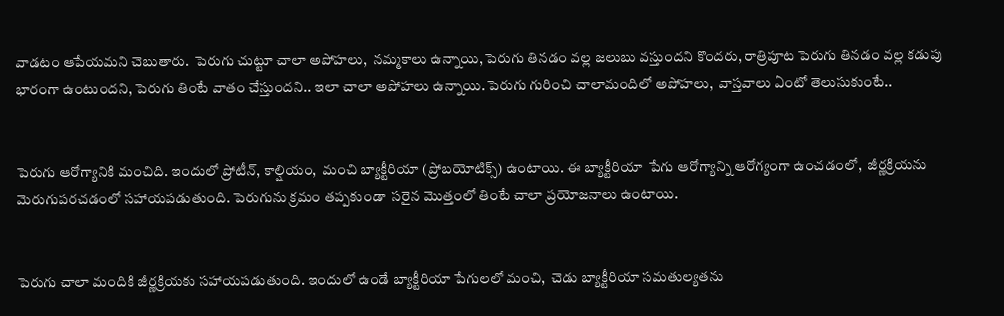వాడటం ఆపేయమని చెబుతారు.  పెరుగు చుట్టూ చాలా అపోహలు,  నమ్మకాలు ఉన్నాయి, పెరుగు తినడం వల్ల జలుబు వస్తుందని కొందరు, రాత్రిపూట పెరుగు తినడం వల్ల కడుపు భారంగా ఉంటుందని, పెరుగు తింటే వాతం చేస్తుందని.. ఇలా చాలా అపోహలు ఉన్నాయి. పెరుగు గురించి చాలామందిలో అపోహలు,  వాస్తవాలు ఏంటో తెలుసుకుంటే..


పెరుగు ఆరోగ్యానికి మంచిది. ఇందులో ప్రోటీన్, కాల్షియం,  మంచి బ్యాక్టీరియా (ప్రోబయోటిక్స్) ఉంటాయి. ఈ బ్యాక్టీరియా  పేగు ఆరోగ్యాన్ని ఆరోగ్యంగా ఉంచడంలో,  జీర్ణక్రియను మెరుగుపరచడంలో సహాయపడుతుంది. పెరుగును క్రమం తప్పకుండా  సరైన మొత్తంలో తింటే చాలా ప్రయోజనాలు ఉంటాయి.


పెరుగు చాలా మందికి జీర్ణక్రియకు సహాయపడుతుంది. ఇందులో ఉండే బ్యాక్టీరియా పేగులలో మంచి,  చెడు బ్యాక్టీరియా సమతుల్యతను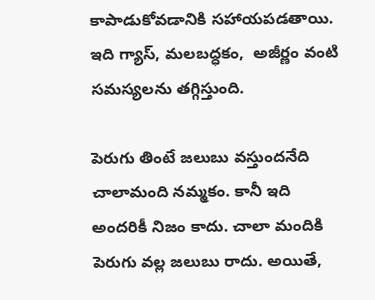కాపాడుకోవడానికి సహాయపడతాయి. ఇది గ్యాస్, మలబద్ధకం,  అజీర్ణం వంటి సమస్యలను తగ్గిస్తుంది.

పెరుగు తింటే జలుబు వస్తుందనేది చాలామంది నమ్మకం. కానీ ఇది అందరికీ నిజం కాదు. చాలా మందికి పెరుగు వల్ల జలుబు రాదు. అయితే,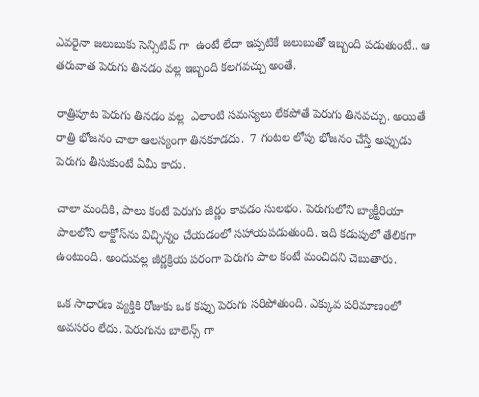ఎవరైనా జలుబుకు సెన్సిటివ్ గా  ఉంటే లేదా ఇప్పటికే జలుబుతో ఇబ్బంది పడుతుంటే.. ఆ తరువాత పెరుగు తినడం వల్ల ఇబ్బంది కలగవచ్చు అంతే.

రాత్రిపూట పెరుగు తినడం వల్ల  ఎలాంటి సమస్యలు లేకపోతే పెరుగు తినవచ్చు. అయితే రాత్రి భోజనం చాలా ఆలస్యంగా తినకూడదు.  7 గంటల లోపు భోజనం చేస్తే అప్పుడు పెరుగు తీసుకుంటే ఏమీ కాదు.

చాలా మందికి, పాలు కంటే పెరుగు జీర్ణం కావడం సులభం. పెరుగులోని బ్యాక్టీరియా పాలలోని లాక్టోస్‌ను విచ్ఛిన్నం చేయడంలో సహాయపడుతుంది. ఇది కడుపులో తేలికగా ఉంటుంది. అందువల్ల జీర్ణక్రియ పరంగా పెరుగు పాల కంటే మంచిదని చెబుతారు.

ఒక సాధారణ వ్యక్తికి రోజుకు ఒక కప్పు పెరుగు సరిపోతుంది. ఎక్కువ పరిమాణంలో అవసరం లేదు. పెరుగును బాలెన్స్ గా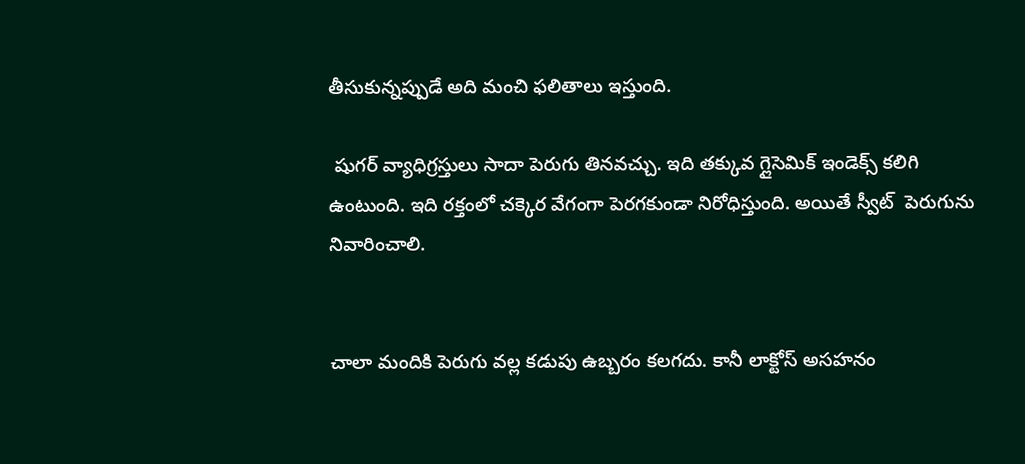తీసుకున్నప్పుడే అది మంచి ఫలితాలు ఇస్తుంది.

 షుగర్ వ్యాధిగ్రస్తులు సాదా పెరుగు తినవచ్చు. ఇది తక్కువ గ్లైసెమిక్ ఇండెక్స్ కలిగి ఉంటుంది. ఇది రక్తంలో చక్కెర వేగంగా పెరగకుండా నిరోధిస్తుంది. అయితే స్వీట్  పెరుగును నివారించాలి.


చాలా మందికి పెరుగు వల్ల కడుపు ఉబ్బరం కలగదు. కానీ లాక్టోస్ అసహనం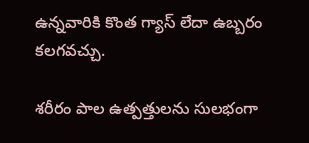ఉన్నవారికి కొంత గ్యాస్ లేదా ఉబ్బరం కలగవచ్చు.

శరీరం పాల ఉత్పత్తులను సులభంగా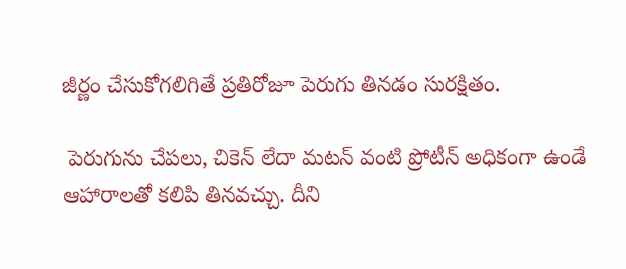జీర్ణం చేసుకోగలిగితే ప్రతిరోజూ పెరుగు తినడం సురక్షితం.

 పెరుగును చేపలు, చికెన్ లేదా మటన్ వంటి ప్రోటీన్ అధికంగా ఉండే ఆహారాలతో కలిపి తినవచ్చు. దీని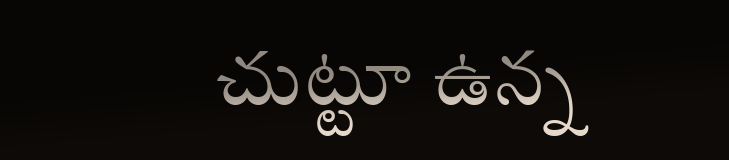చుట్టూ ఉన్న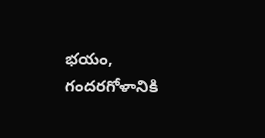భయం,  గందరగోళానికి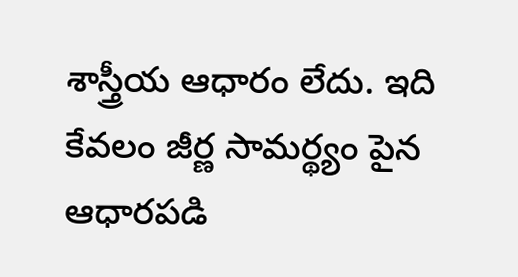శాస్త్రీయ ఆధారం లేదు. ఇది కేవలం జీర్ణ సామర్థ్యం పైన ఆధారపడి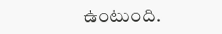ఉంటుంది.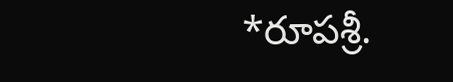*రూపశ్రీ.